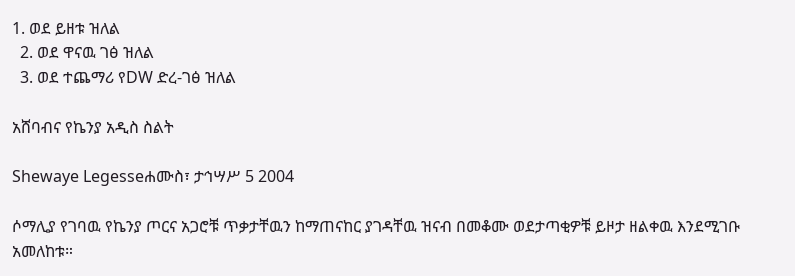1. ወደ ይዘቱ ዝለል
  2. ወደ ዋናዉ ገፅ ዝለል
  3. ወደ ተጨማሪ የDW ድረ-ገፅ ዝለል

አሸባብና የኬንያ አዲስ ስልት

Shewaye Legesseሐሙስ፣ ታኅሣሥ 5 2004

ሶማሊያ የገባዉ የኬንያ ጦርና አጋሮቹ ጥቃታቸዉን ከማጠናከር ያገዳቸዉ ዝናብ በመቆሙ ወደታጣቂዎቹ ይዞታ ዘልቀዉ እንደሚገቡ አመለከቱ።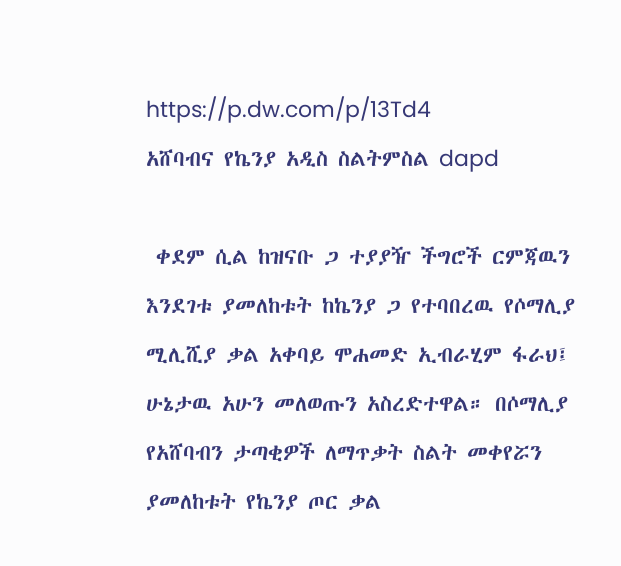https://p.dw.com/p/13Td4
አሸባብና የኬንያ አዲስ ስልትምስል dapd

 ቀደም ሲል ከዝናቡ ጋ ተያያዥ ችግሮች ርምጃዉን እንደገቱ ያመለከቱት ከኬንያ ጋ የተባበረዉ የሶማሊያ ሚሊሺያ ቃል አቀባይ ሞሐመድ ኢብራሂም ፋራህ፤ ሁኔታዉ አሁን መለወጡን አስረድተዋል። በሶማሊያ የአሸባብን ታጣቂዎች ለማጥቃት ስልት መቀየሯን ያመለከቱት የኬንያ ጦር ቃል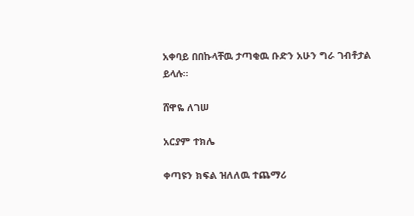አቀባይ በበኩላቸዉ ታጣቂዉ ቡድን አሁን ግራ ገብቶታል ይላሉ።

ሸዋዬ ለገሠ

አርያም ተክሌ

ቀጣዩን ክፍል ዝለለዉ ተጨማሪ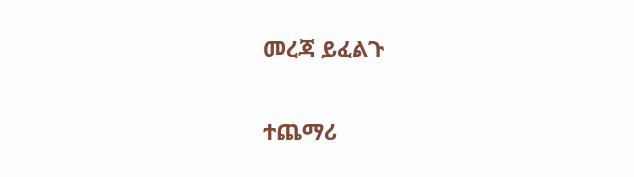መረጃ ይፈልጉ

ተጨማሪ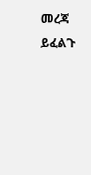መረጃ ይፈልጉ